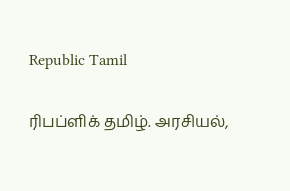Republic Tamil

ரிபப்ளிக் தமிழ். அரசியல்,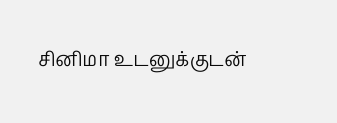சினிமா உடனுக்குடன்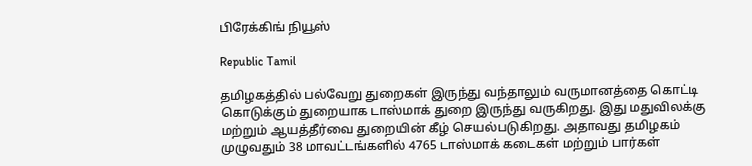பிரேக்கிங் நியூஸ்

Republic Tamil

தமிழகத்தில் பல்வேறு துறைகள் இருந்து வந்தாலும் வருமானத்தை கொட்டி கொடுக்கும் துறையாக டாஸ்மாக் துறை இருந்து வருகிறது. இது மதுவிலக்கு மற்றும் ஆயத்தீர்வை துறையின் கீழ் செயல்படுகிறது. அதாவது தமிழகம் முழுவதும் 38 மாவட்டங்களில் 4765 டாஸ்மாக் கடைகள் மற்றும் பார்கள்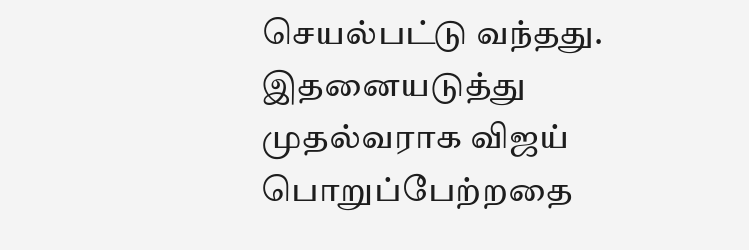செயல்பட்டு வந்தது. இதனையடுத்து முதல்வராக விஜய் பொறுப்பேற்றதை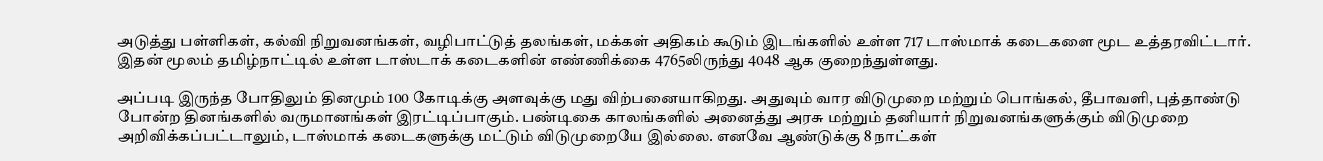அடுத்து பள்ளிகள், கல்வி நிறுவனங்கள், வழிபாட்டுத் தலங்கள், மக்கள் அதிகம் கூடும் இடங்களில் உள்ள 717 டாஸ்மாக் கடைகளை மூட உத்தரவிட்டார். இதன் மூலம் தமிழ்நாட்டில் உள்ள டாஸ்டாக் கடைகளின் எண்ணிக்கை 4765லிருந்து 4048 ஆக குறைந்துள்ளது.

அப்படி இருந்த போதிலும் தினமும் 100 கோடிக்கு அளவுக்கு மது விற்பனையாகிறது. அதுவும் வார விடுமுறை மற்றும் பொங்கல், தீபாவளி, புத்தாண்டு போன்ற தினங்களில் வருமானங்கள் இரட்டிப்பாகும். பண்டிகை காலங்களில் அனைத்து அரசு மற்றும் தனியார் நிறுவனங்களுக்கும் விடுமுறை அறிவிக்கப்பட்டாலும், டாஸ்மாக் கடைகளுக்கு மட்டும் விடுமுறையே இல்லை. எனவே ஆண்டுக்கு 8 நாட்கள்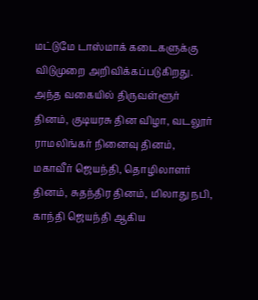மட்டுமே டாஸ்மாக் கடைகளுக்கு விடுமுறை அறிவிக்கப்படுகிறது. அந்த வகையில் திருவள்ளூர் தினம், குடியரசு தின விழா, வடலூர் ராமலிங்கர் நினைவு தினம், மகாவீர் ஜெயந்தி, தொழிலாளர் தினம், சுதந்திர தினம், மிலாது நபி, காந்தி ஜெயந்தி ஆகிய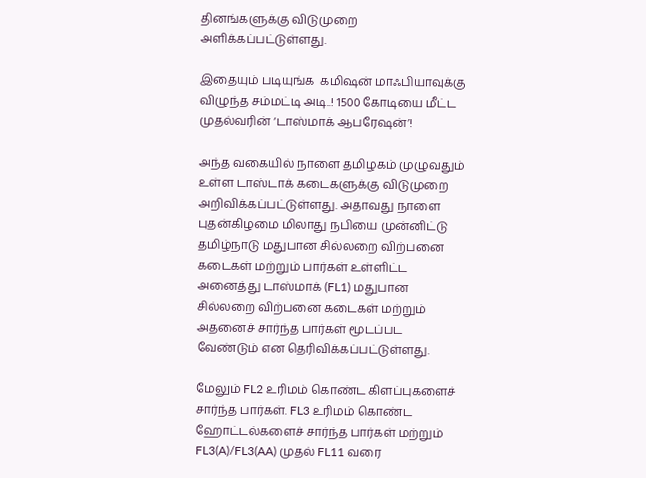தினங்களுக்கு விடுமுறை அளிக்கப்பட்டுள்ளது.

இதையும் படியுங்க  கமிஷன் மாஃபியாவுக்கு விழுந்த சம்மட்டி அடி..! 1500 கோடியை மீட்ட முதல்வரின் ‘டாஸ்மாக் ஆபரேஷன்’!

அந்த வகையில் நாளை தமிழகம் முழுவதும் உள்ள டாஸ்டாக் கடைகளுக்கு விடுமுறை அறிவிக்கப்பட்டுள்ளது. அதாவது நாளை புதன்கிழமை மிலாது நபியை முன்னிட்டு தமிழ்நாடு மதுபான சில்லறை விற்பனை கடைகள் மற்றும் பார்கள் உள்ளிட்ட அனைத்து டாஸ்மாக் (FL1) மதுபான சில்லறை விற்பனை கடைகள் மற்றும் அதனைச் சார்ந்த பார்கள் மூடப்பட வேண்டும் என தெரிவிக்கப்பட்டுள்ளது.

மேலும் FL2 உரிமம் கொண்ட கிளப்புகளைச் சார்ந்த பார்கள். FL3 உரிமம் கொண்ட ஹோட்டல்களைச் சார்ந்த பார்கள் மற்றும் FL3(A)/FL3(AA) முதல் FL11 வரை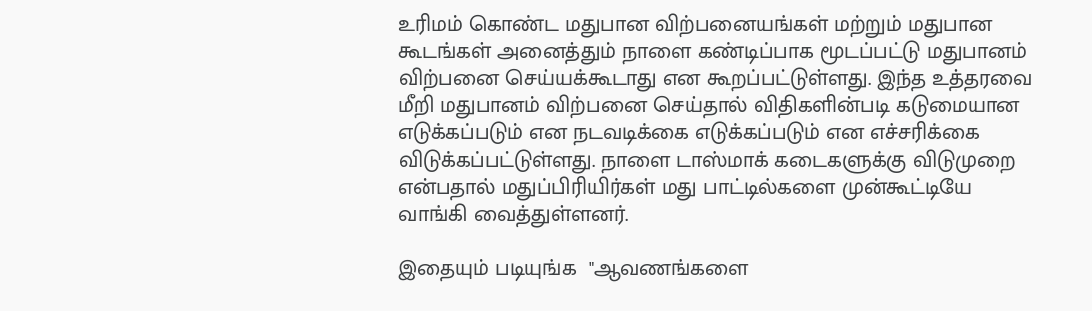உரிமம் கொண்ட மதுபான விற்பனையங்கள் மற்றும் மதுபான கூடங்கள் அனைத்தும் நாளை கண்டிப்பாக மூடப்பட்டு மதுபானம் விற்பனை செய்யக்கூடாது என கூறப்பட்டுள்ளது. இந்த உத்தரவை மீறி மதுபானம் விற்பனை செய்தால் விதிகளின்படி கடுமையான எடுக்கப்படும் என நடவடிக்கை எடுக்கப்படும் என எச்சரிக்கை விடுக்கப்பட்டுள்ளது. நாளை டாஸ்மாக் கடைகளுக்கு விடுமுறை என்பதால் மதுப்பிரியிர்கள் மது பாட்டில்களை முன்கூட்டியே வாங்கி வைத்துள்ளனர்.

இதையும் படியுங்க  "ஆவணங்களை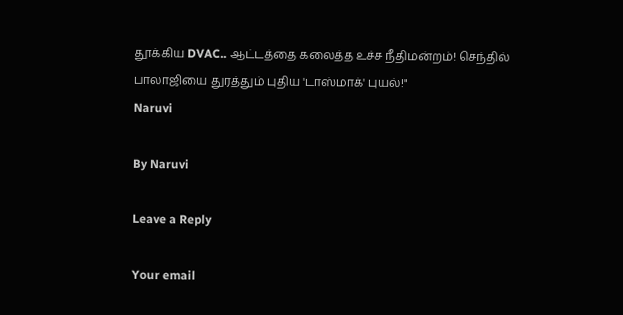தூக்கிய DVAC.. ஆட்டத்தை கலைத்த உச்ச நீதிமன்றம்! செந்தில் பாலாஜியை துரத்தும் புதிய 'டாஸ்மாக்' புயல்!"
Naruvi

By Naruvi

Leave a Reply

Your email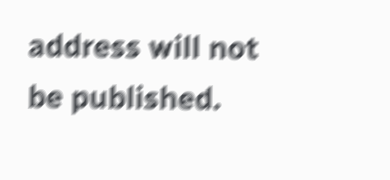address will not be published.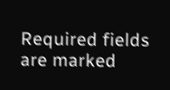Required fields are marked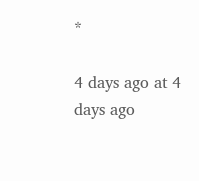*

4 days ago at 4 days ago